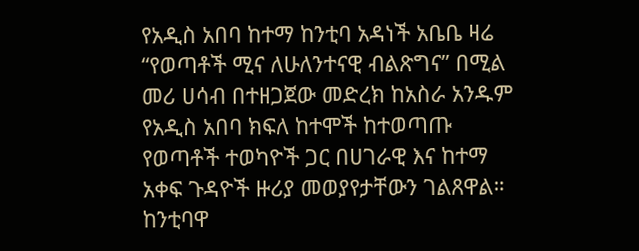የአዲስ አበባ ከተማ ከንቲባ አዳነች አቤቤ ዛሬ “የወጣቶች ሚና ለሁለንተናዊ ብልጽግና” በሚል መሪ ሀሳብ በተዘጋጀው መድረክ ከአስራ አንዱም የአዲስ አበባ ክፍለ ከተሞች ከተወጣጡ የወጣቶች ተወካዮች ጋር በሀገራዊ እና ከተማ አቀፍ ጉዳዮች ዙሪያ መወያየታቸውን ገልጸዋል።
ከንቲባዋ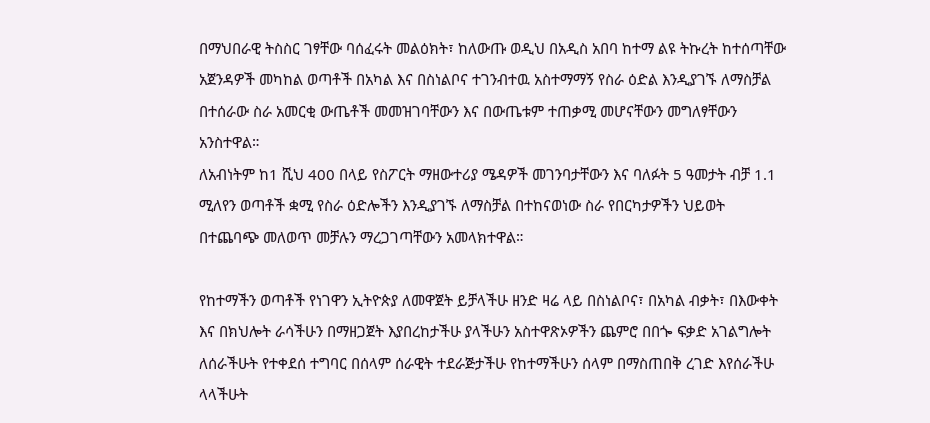በማህበራዊ ትስስር ገፃቸው ባሰፈሩት መልዕክት፣ ከለውጡ ወዲህ በአዲስ አበባ ከተማ ልዩ ትኩረት ከተሰጣቸው አጀንዳዎች መካከል ወጣቶች በአካል እና በስነልቦና ተገንብተዉ አስተማማኝ የስራ ዕድል እንዲያገኙ ለማስቻል በተሰራው ስራ አመርቂ ውጤቶች መመዝገባቸውን እና በውጤቱም ተጠቃሚ መሆናቸውን መግለፃቸውን አንስተዋል።
ለአብነትም ከ1 ሺህ 400 በላይ የስፖርት ማዘውተሪያ ሜዳዎች መገንባታቸውን እና ባለፉት 5 ዓመታት ብቻ 1.1 ሚለየን ወጣቶች ቋሚ የስራ ዕድሎችን እንዲያገኙ ለማስቻል በተከናወነው ስራ የበርካታዎችን ህይወት በተጨባጭ መለወጥ መቻሉን ማረጋገጣቸውን አመላክተዋል።

የከተማችን ወጣቶች የነገዋን ኢትዮጵያ ለመዋጀት ይቻላችሁ ዘንድ ዛሬ ላይ በስነልቦና፣ በአካል ብቃት፣ በእውቀት እና በክህሎት ራሳችሁን በማዘጋጀት እያበረከታችሁ ያላችሁን አስተዋጽኦዎችን ጨምሮ በበጐ ፍቃድ አገልግሎት ለሰራችሁት የተቀደሰ ተግባር በሰላም ሰራዊት ተደራጅታችሁ የከተማችሁን ሰላም በማስጠበቅ ረገድ እየሰራችሁ ላላችሁት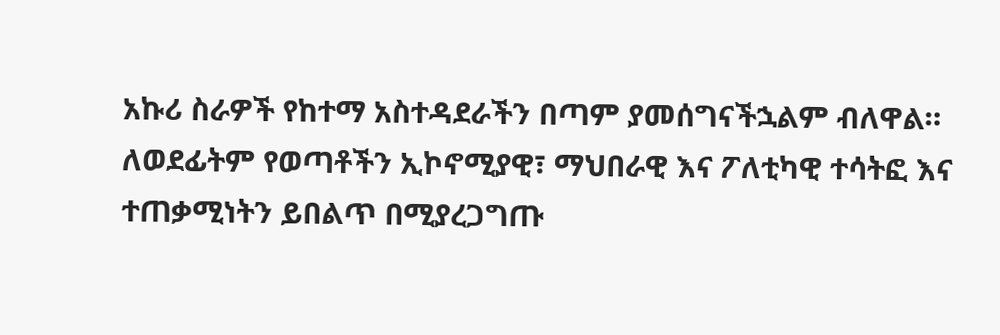አኩሪ ስራዎች የከተማ አስተዳደራችን በጣም ያመሰግናችኋልም ብለዋል።
ለወደፊትም የወጣቶችን ኢኮኖሚያዊ፣ ማህበራዊ እና ፖለቲካዊ ተሳትፎ እና ተጠቃሚነትን ይበልጥ በሚያረጋግጡ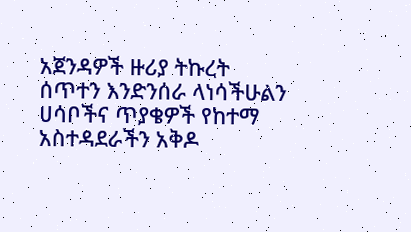አጀንዳዎች ዙሪያ ትኩረት ሰጥተን እንድንሰራ ላነሳችሁልን ሀሳቦችና ጥያቄዎች የከተማ አስተዳደራችን አቅዶ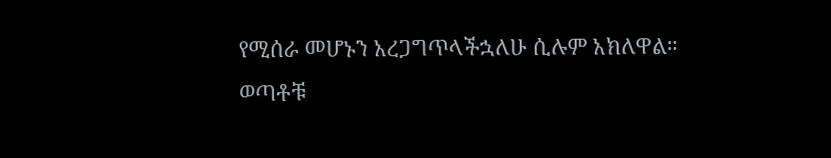የሚሰራ መሆኑን አረጋግጥላችኋለሁ ሲሉም አክለዋል።
ወጣቶቹ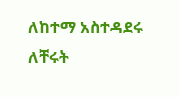ለከተማ አስተዳደሩ ለቸሩት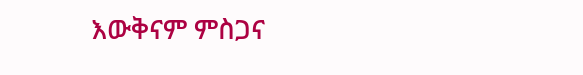እውቅናም ምስጋና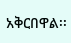አቅርበዋል፡፡